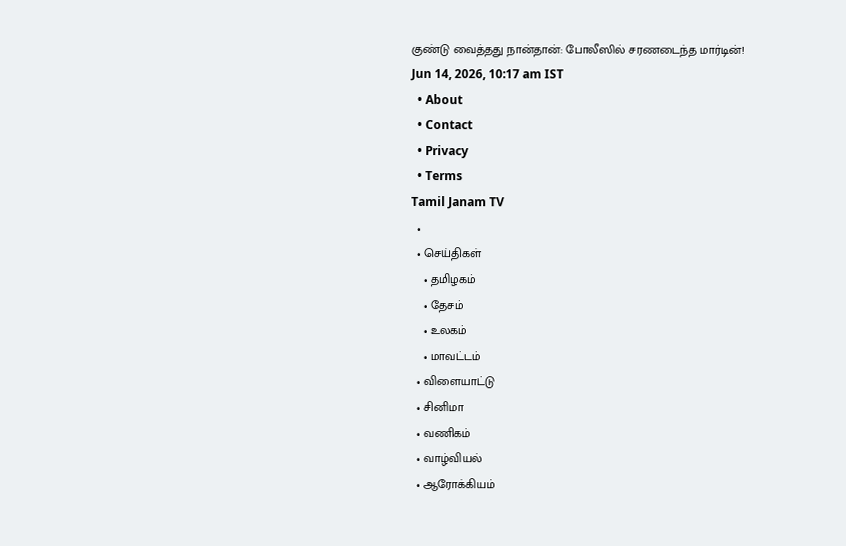குண்டு வைத்தது நான்தான்: போலீஸில் சரணடைந்த மார்டின்!
Jun 14, 2026, 10:17 am IST
  • About
  • Contact
  • Privacy
  • Terms
Tamil Janam TV
  •
  • செய்திகள்
    • தமிழகம்
    • தேசம்
    • உலகம்
    • மாவட்டம்
  • விளையாட்டு
  • சினிமா
  • வணிகம்
  • வாழ்வியல்
  • ஆரோக்கியம்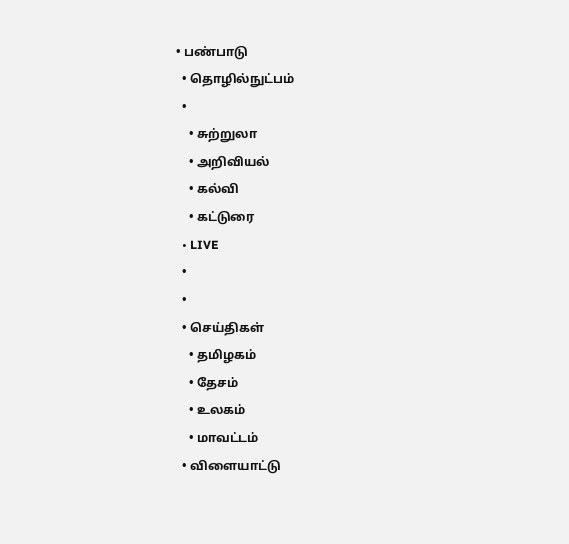• பண்பாடு
  • தொழில்நுட்பம்
  •
    • சுற்றுலா
    • அறிவியல்
    • கல்வி
    • கட்டுரை
  • LIVE
  •
  •
  • செய்திகள்
    • தமிழகம்
    • தேசம்
    • உலகம்
    • மாவட்டம்
  • விளையாட்டு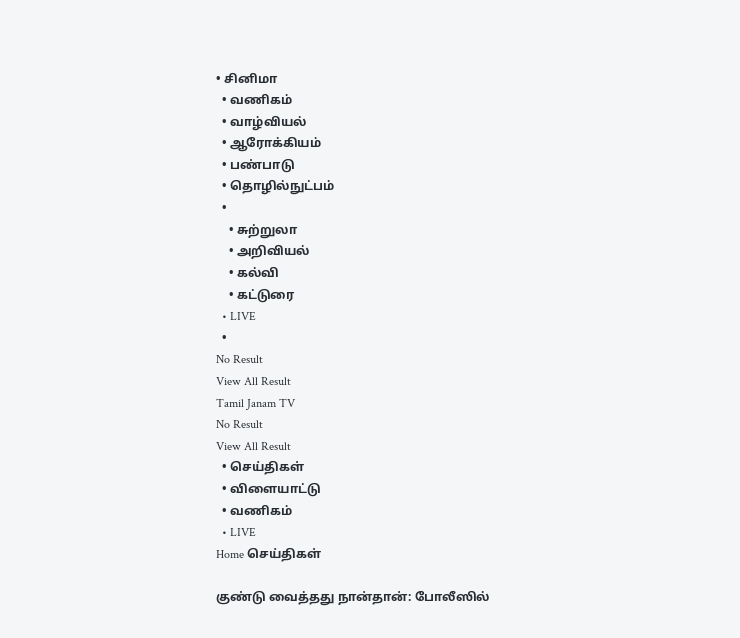• சினிமா
  • வணிகம்
  • வாழ்வியல்
  • ஆரோக்கியம்
  • பண்பாடு
  • தொழில்நுட்பம்
  •
    • சுற்றுலா
    • அறிவியல்
    • கல்வி
    • கட்டுரை
  • LIVE
  •
No Result
View All Result
Tamil Janam TV
No Result
View All Result
  • செய்திகள்
  • விளையாட்டு
  • வணிகம்
  • LIVE
Home செய்திகள்

குண்டு வைத்தது நான்தான்: போலீஸில்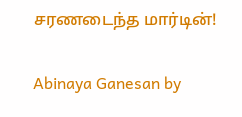சரணடைந்த மார்டின்!

Abinaya Ganesan by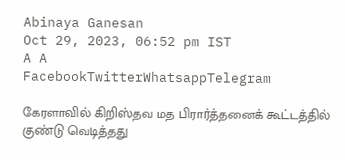Abinaya Ganesan
Oct 29, 2023, 06:52 pm IST
A A
FacebookTwitterWhatsappTelegram

கேரளாவில் கிறிஸ்தவ மத பிரார்த்தனைக் கூட்டத்தில் குண்டு வெடித்தது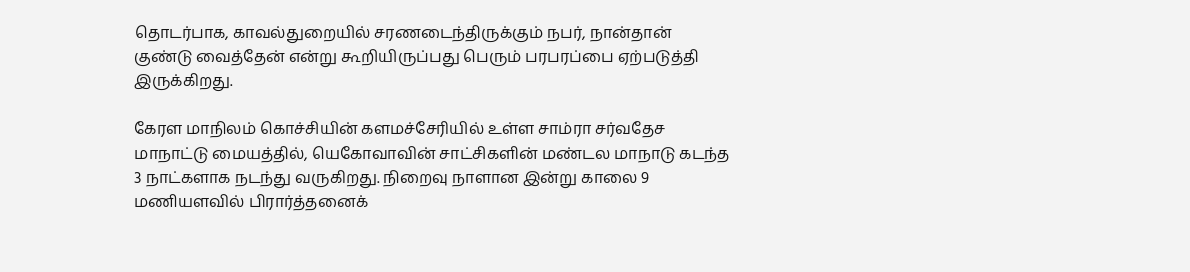தொடர்பாக, காவல்துறையில் சரணடைந்திருக்கும் நபர், நான்தான் குண்டு வைத்தேன் என்று கூறியிருப்பது பெரும் பரபரப்பை ஏற்படுத்தி இருக்கிறது.

கேரள மாநிலம் கொச்சியின் களமச்சேரியில் உள்ள சாம்ரா சர்வதேச மாநாட்டு மையத்தில், யெகோவாவின் சாட்சிகளின் மண்டல மாநாடு கடந்த 3 நாட்களாக நடந்து வருகிறது. நிறைவு நாளான இன்று காலை 9 மணியளவில் பிரார்த்தனைக்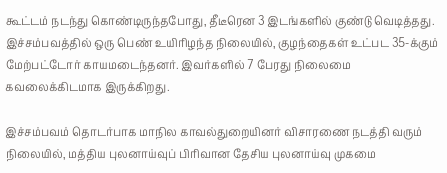கூட்டம் நடந்து கொண்டிருந்தபோது, தீடீரென 3 இடங்களில் குண்டு வெடித்தது. இச்சம்பவத்தில் ஒரு பெண் உயிரிழந்த நிலையில், குழந்தைகள் உட்பட 35-க்கும் மேற்பட்டோர் காயமடைந்தனர். இவர்களில் 7 பேரது நிலைமை கவலைக்கிடமாக இருக்கிறது.

இச்சம்பவம் தொடர்பாக மாநில காவல்துறையினர் விசாரணை நடத்தி வரும் நிலையில், மத்திய புலனாய்வுப் பிரிவான தேசிய புலனாய்வு முகமை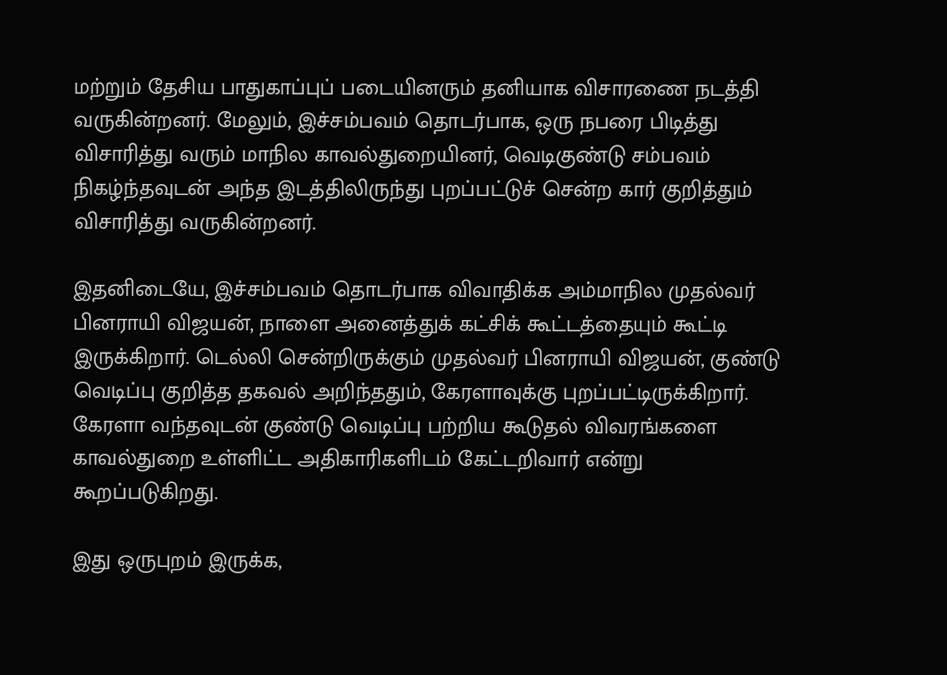மற்றும் தேசிய பாதுகாப்புப் படையினரும் தனியாக விசாரணை நடத்தி வருகின்றனர். மேலும், இச்சம்பவம் தொடர்பாக, ஒரு நபரை பிடித்து விசாரித்து வரும் மாநில காவல்துறையினர், வெடிகுண்டு சம்பவம் நிகழ்ந்தவுடன் அந்த இடத்திலிருந்து புறப்பட்டுச் சென்ற கார் குறித்தும் விசாரித்து வருகின்றனர்.

இதனிடையே, இச்சம்பவம் தொடர்பாக விவாதிக்க அம்மாநில முதல்வர் பினராயி விஜயன், நாளை அனைத்துக் கட்சிக் கூட்டத்தையும் கூட்டி இருக்கிறார். டெல்லி சென்றிருக்கும் முதல்வர் பினராயி விஜயன், குண்டு வெடிப்பு குறித்த தகவல் அறிந்ததும், கேரளாவுக்கு புறப்பட்டிருக்கிறார். கேரளா வந்தவுடன் குண்டு வெடிப்பு பற்றிய கூடுதல் விவரங்களை காவல்துறை உள்ளிட்ட அதிகாரிகளிடம் கேட்டறிவார் என்று கூறப்படுகிறது.

இது ஒருபுறம் இருக்க,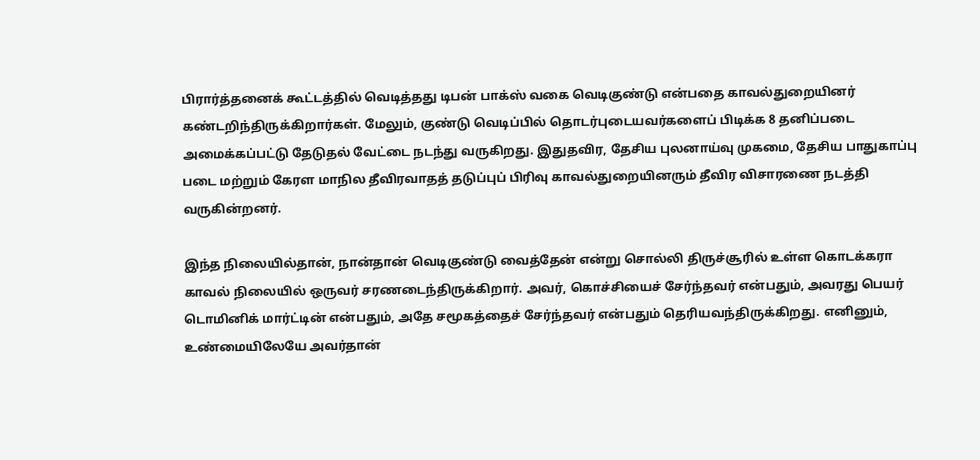பிரார்த்தனைக் கூட்டத்தில் வெடித்தது டிபன் பாக்ஸ் வகை வெடிகுண்டு என்பதை காவல்துறையினர் கண்டறிந்திருக்கிறார்கள். மேலும், குண்டு வெடிப்பில் தொடர்புடையவர்களைப் பிடிக்க 8 தனிப்படை அமைக்கப்பட்டு தேடுதல் வேட்டை நடந்து வருகிறது. இதுதவிர, தேசிய புலனாய்வு முகமை, தேசிய பாதுகாப்பு படை மற்றும் கேரள மாநில தீவிரவாதத் தடுப்புப் பிரிவு காவல்துறையினரும் தீவிர விசாரணை நடத்தி வருகின்றனர்.

இந்த நிலையில்தான், நான்தான் வெடிகுண்டு வைத்தேன் என்று சொல்லி திருச்சூரில் உள்ள கொடக்கரா காவல் நிலையில் ஒருவர் சரணடைந்திருக்கிறார். அவர், கொச்சியைச் சேர்ந்தவர் என்பதும், அவரது பெயர் டொமினிக் மார்ட்டின் என்பதும், அதே சமூகத்தைச் சேர்ந்தவர் என்பதும் தெரியவந்திருக்கிறது. எனினும், உண்மையிலேயே அவர்தான்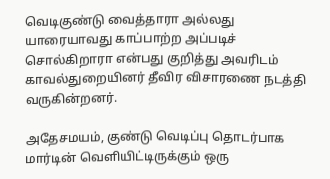வெடிகுண்டு வைத்தாரா அல்லது யாரையாவது காப்பாற்ற அப்படிச் சொல்கிறாரா என்பது குறித்து அவரிடம் காவல்துறையினர் தீவிர விசாரணை நடத்தி வருகின்றனர்.

அதேசமயம், குண்டு வெடிப்பு தொடர்பாக மார்டின் வெளியிட்டிருக்கும் ஒரு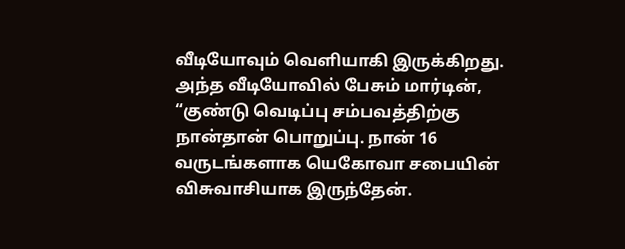வீடியோவும் வெளியாகி இருக்கிறது. அந்த வீடியோவில் பேசும் மார்டின், “குண்டு வெடிப்பு சம்பவத்திற்கு நான்தான் பொறுப்பு. நான் 16 வருடங்களாக யெகோவா சபையின் விசுவாசியாக இருந்தேன்.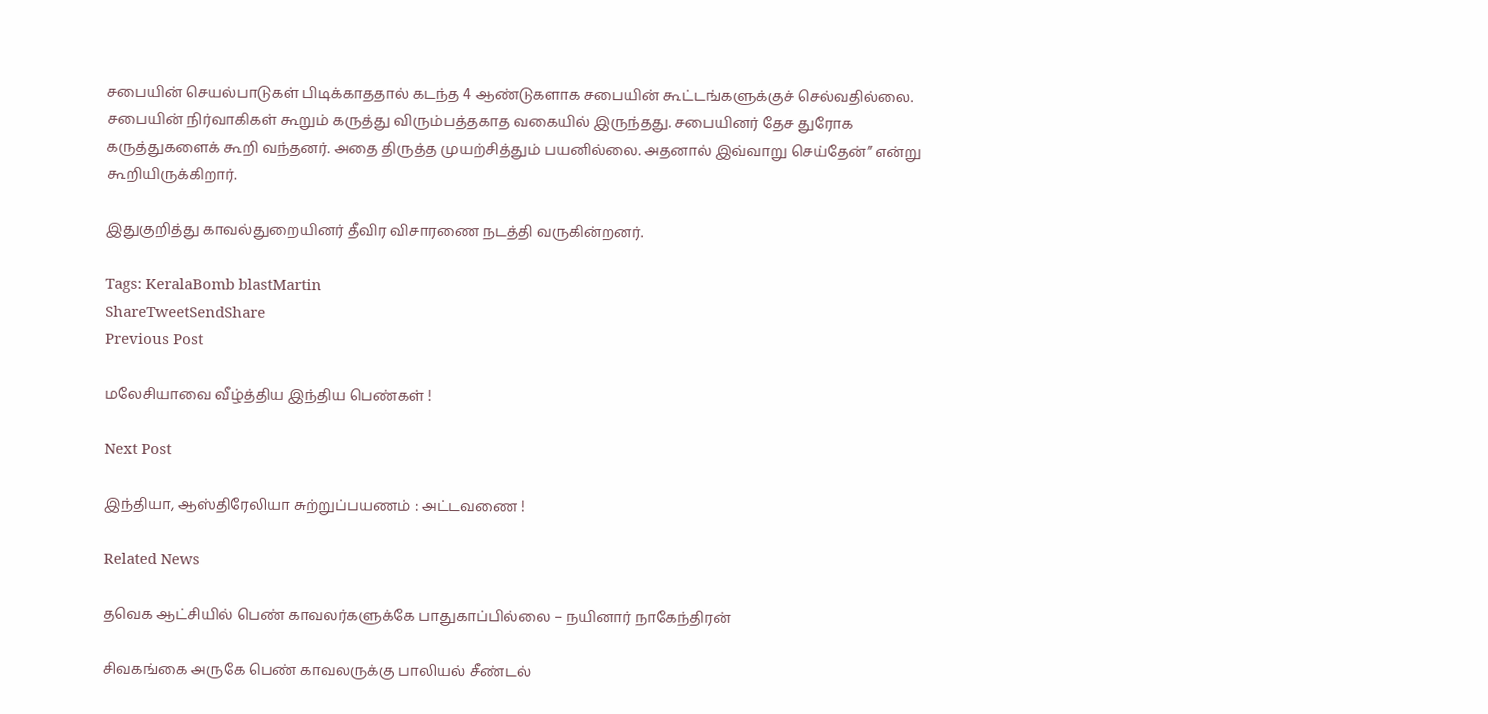சபையின் செயல்பாடுகள் பிடிக்காததால் கடந்த 4 ஆண்டுகளாக சபையின் கூட்டங்களுக்குச் செல்வதில்லை. சபையின் நிர்வாகிகள் கூறும் கருத்து விரும்பத்தகாத வகையில் இருந்தது. சபையினர் தேச துரோக கருத்துகளைக் கூறி வந்தனர். அதை திருத்த முயற்சித்தும் பயனில்லை. அதனால் இவ்வாறு செய்தேன்” என்று கூறியிருக்கிறார்.

இதுகுறித்து காவல்துறையினர் தீவிர விசாரணை நடத்தி வருகின்றனர்.

Tags: KeralaBomb blastMartin
ShareTweetSendShare
Previous Post

மலேசியாவை வீழ்த்திய இந்திய பெண்கள் !

Next Post

இந்தியா, ஆஸ்திரேலியா சுற்றுப்பயணம் : அட்டவணை !

Related News

தவெக ஆட்சியில் பெண் காவலர்களுக்கே பாதுகாப்பில்லை – நயினார் நாகேந்திரன்

சிவகங்கை அருகே பெண் காவலருக்கு பாலியல் சீண்டல்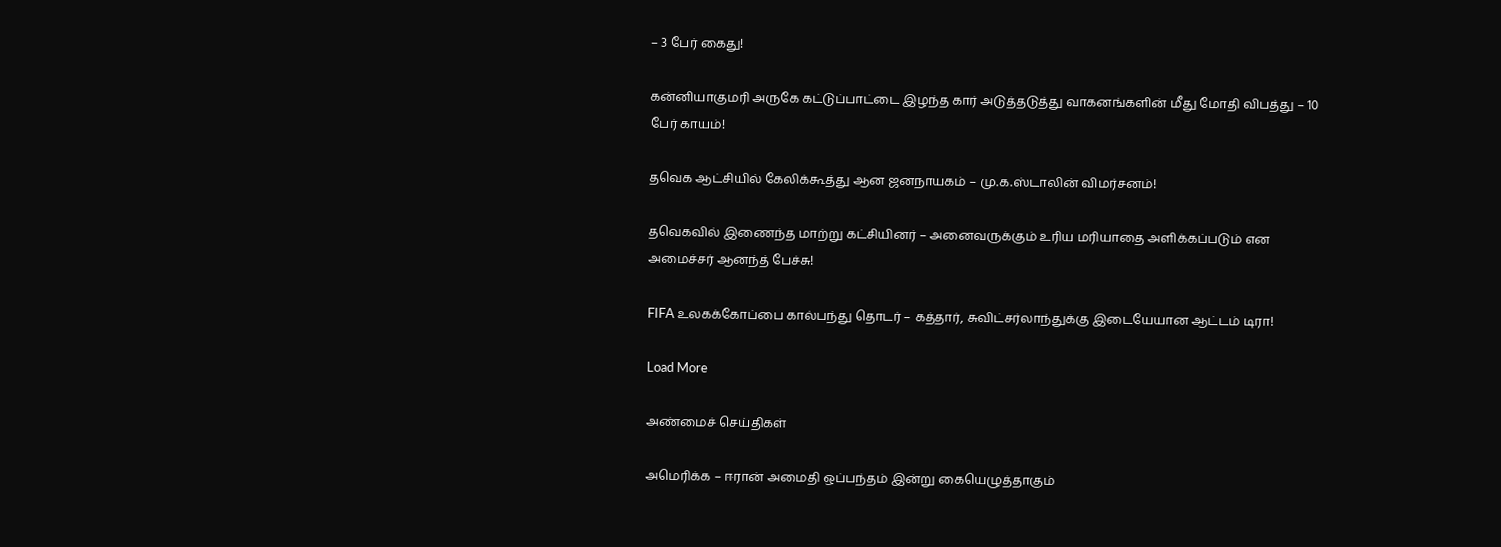– 3 பேர் கைது!

கன்னியாகுமரி அருகே கட்டுப்பாட்டை இழந்த கார் அடுத்தடுத்து வாகனங்களின் மீது மோதி விபத்து – 10 பேர் காயம்!

தவெக ஆட்சியில் கேலிக்கூத்து ஆன ஜனநாயகம் – மு.க.ஸ்டாலின் விமர்சனம்!

தவெகவில் இணைந்த மாற்று கட்சியினர் – அனைவருக்கும் உரிய மரியாதை அளிக்கப்படும் என அமைச்சர் ஆனந்த் பேச்சு!

FIFA உலகக்கோப்பை கால்பந்து தொடர் – கத்தார், சுவிட்சர்லாந்துக்கு இடையேயான ஆட்டம் டிரா!

Load More

அண்மைச் செய்திகள்

அமெரிக்க – ஈரான் அமைதி ஒப்பந்தம் இன்று கையெழுத்தாகும்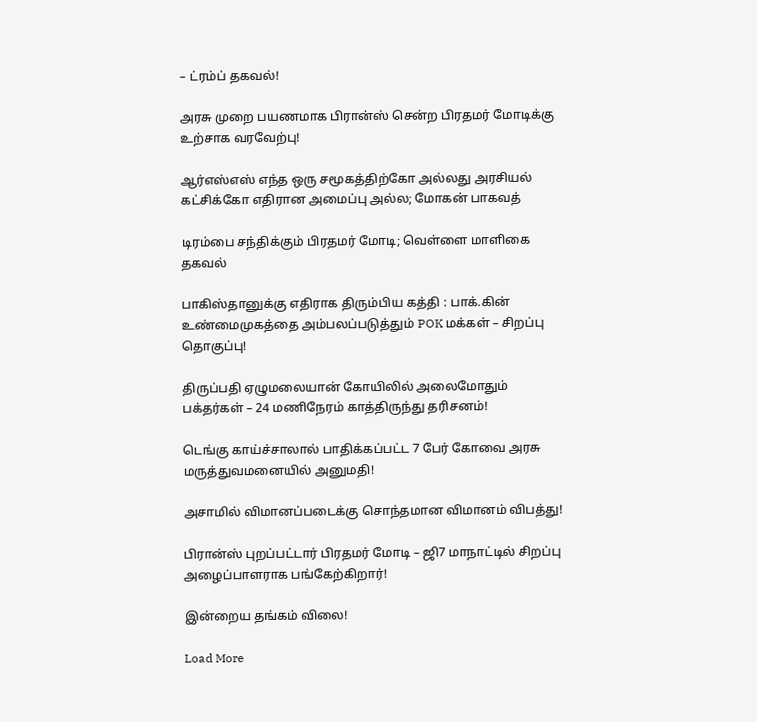– ட்ரம்ப் தகவல்!

அரசு முறை பயணமாக பிரான்ஸ் சென்ற பிரதமர் மோடிக்கு உற்சாக வரவேற்பு!

ஆர்எஸ்எஸ் எந்த ஒரு சமூகத்திற்கோ அல்லது அரசியல் கட்சிக்கோ எதிரான அமைப்பு அல்ல; மோகன் பாகவத்

டிரம்பை சந்திக்கும் பிரதமர் மோடி; வெள்ளை மாளிகை தகவல்

பாகிஸ்தானுக்கு எதிராக திரும்பிய கத்தி : பாக்.கின் உண்மைமுகத்தை அம்பலப்படுத்தும் POK மக்கள் – சிறப்பு தொகுப்பு!

திருப்பதி ஏழுமலையான் கோயிலில் அலைமோதும் பக்தர்கள் – 24 மணிநேரம் காத்திருந்து தரிசனம்!

டெங்கு காய்ச்சாலால் பாதிக்கப்பட்ட 7 பேர் கோவை அரசு மருத்துவமனையில் அனுமதி!

அசாமில் விமானப்படைக்கு சொந்தமான விமானம் விபத்து!

பிரான்ஸ் புறப்பட்டார் பிரதமர் மோடி – ஜி7 மாநாட்டில் சிறப்பு அழைப்பாளராக பங்கேற்கிறார்!

இன்றைய தங்கம் விலை!

Load More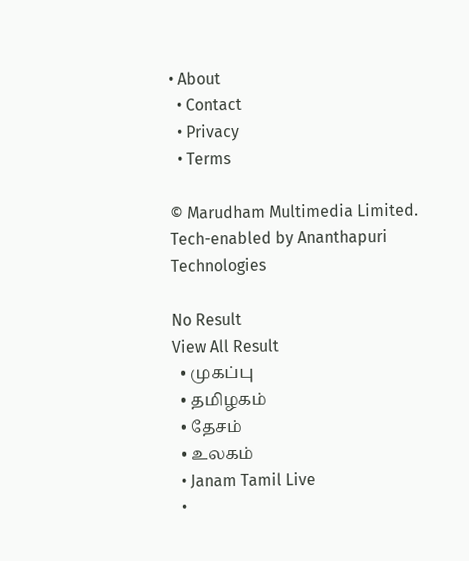• About
  • Contact
  • Privacy
  • Terms

© Marudham Multimedia Limited.
Tech-enabled by Ananthapuri Technologies

No Result
View All Result
  • முகப்பு
  • தமிழகம்
  • தேசம்
  • உலகம்
  • Janam Tamil Live
  •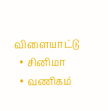விளையாட்டு
  • சினிமா
  • வணிகம்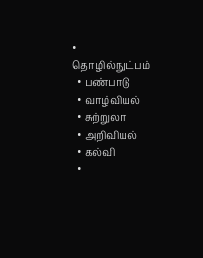• தொழில்நுட்பம்
  • பண்பாடு
  • வாழ்வியல்
  • சுற்றுலா
  • அறிவியல்
  • கல்வி
  •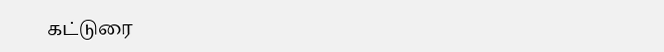கட்டுரை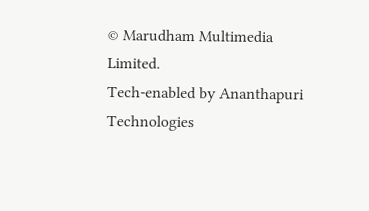© Marudham Multimedia Limited.
Tech-enabled by Ananthapuri Technologies